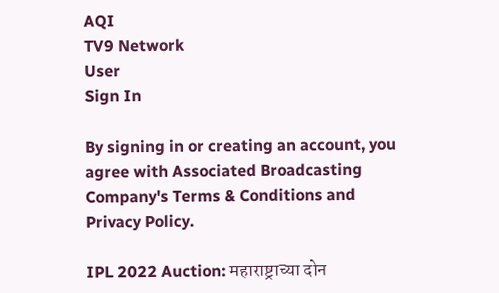AQI
TV9 Network
User
Sign In

By signing in or creating an account, you agree with Associated Broadcasting Company's Terms & Conditions and Privacy Policy.

IPL 2022 Auction: महाराष्ट्राच्या दोन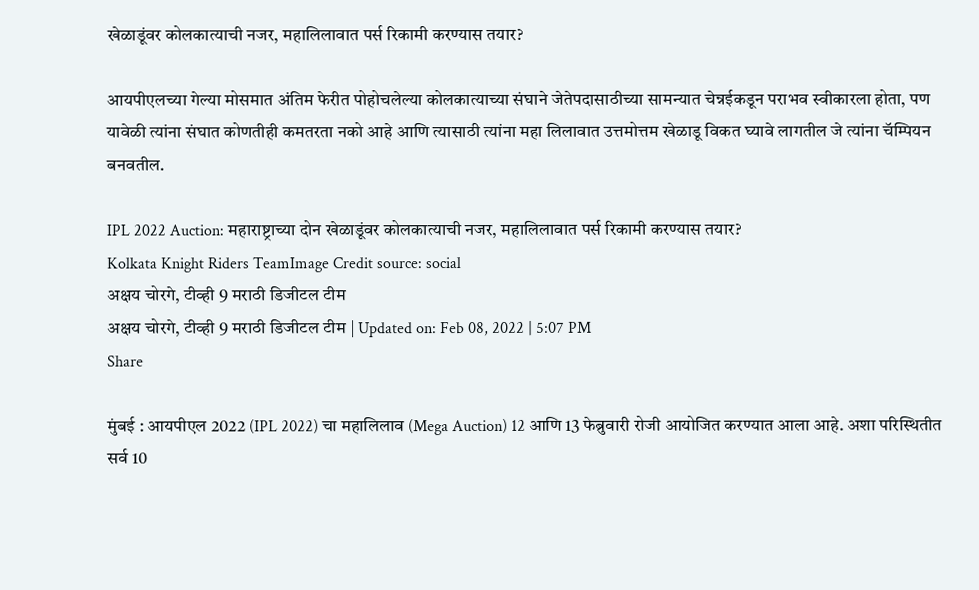खेळाडूंवर कोलकात्याची नजर, महालिलावात पर्स रिकामी करण्यास तयार?

आयपीएलच्या गेल्या मोसमात अंतिम फेरीत पोहोचलेल्या कोलकात्याच्या संघाने जेतेपदासाठीच्या सामन्यात चेन्नईकडून पराभव स्वीकारला होता, पण यावेळी त्यांना संघात कोणतीही कमतरता नको आहे आणि त्यासाठी त्यांना महा लिलावात उत्तमोत्तम खेळाडू विकत घ्यावे लागतील जे त्यांना चॅम्पियन बनवतील.

IPL 2022 Auction: महाराष्ट्राच्या दोन खेळाडूंवर कोलकात्याची नजर, महालिलावात पर्स रिकामी करण्यास तयार?
Kolkata Knight Riders TeamImage Credit source: social
अक्षय चोरगे, टीव्ही 9 मराठी डिजीटल टीम
अक्षय चोरगे, टीव्ही 9 मराठी डिजीटल टीम | Updated on: Feb 08, 2022 | 5:07 PM
Share

मुंबई : आयपीएल 2022 (IPL 2022) चा महालिलाव (Mega Auction) 12 आणि 13 फेब्रुवारी रोजी आयोजित करण्यात आला आहे. अशा परिस्थितीत सर्व 10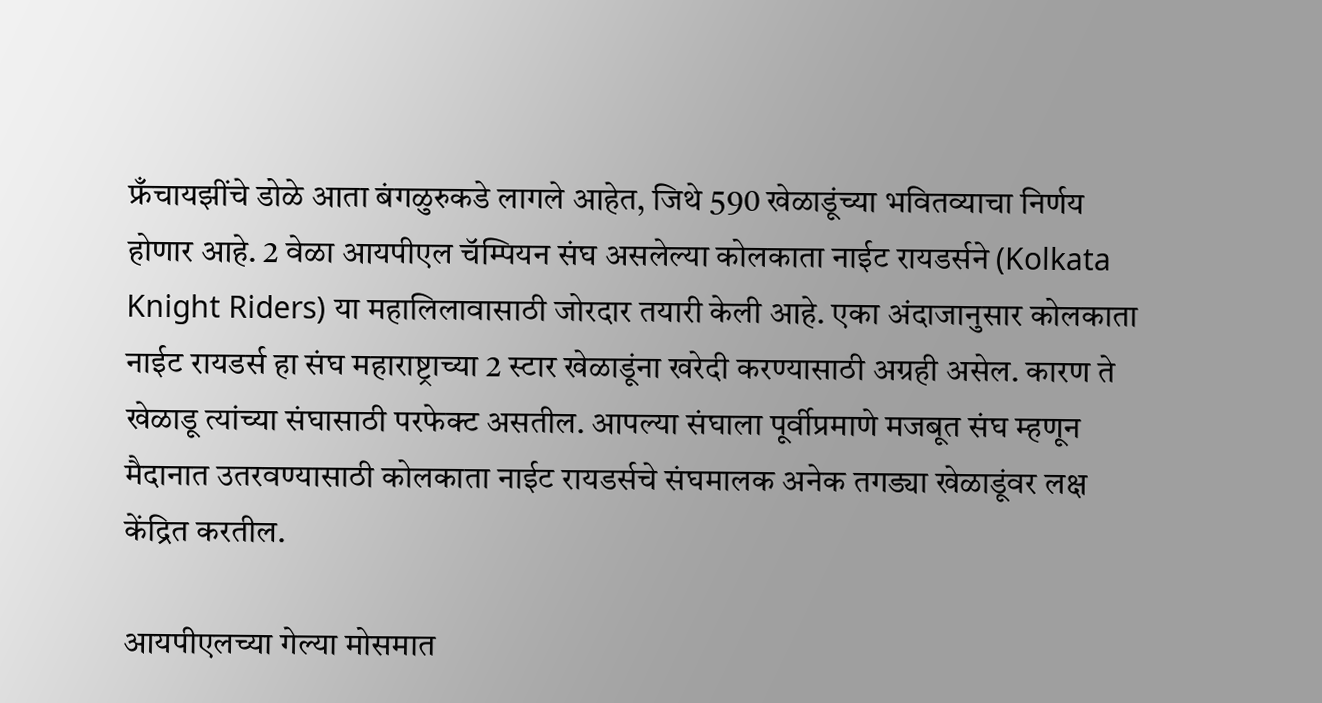फ्रँचायझींचे डोळे आता बंगळुरुकडे लागले आहेत, जिथे 590 खेळाडूंच्या भवितव्याचा निर्णय होणार आहे. 2 वेळा आयपीएल चॅम्पियन संघ असलेल्या कोलकाता नाईट रायडर्सने (Kolkata Knight Riders) या महालिलावासाठी जोरदार तयारी केली आहे. एका अंदाजानुसार कोलकाता नाईट रायडर्स हा संघ महाराष्ट्राच्या 2 स्टार खेळाडूंना खरेदी करण्यासाठी अग्रही असेल. कारण ते खेळाडू त्यांच्या संघासाठी परफेक्ट असतील. आपल्या संघाला पूर्वीप्रमाणे मजबूत संघ म्हणून मैदानात उतरवण्यासाठी कोलकाता नाईट रायडर्सचे संघमालक अनेक तगड्या खेळाडूंवर लक्ष केंद्रित करतील.

आयपीएलच्या गेल्या मोसमात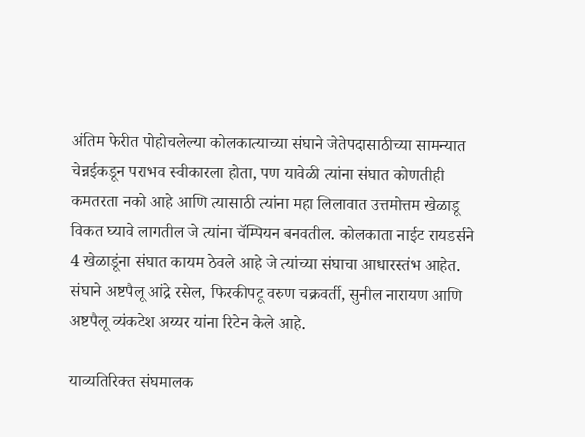अंतिम फेरीत पोहोचलेल्या कोलकात्याच्या संघाने जेतेपदासाठीच्या सामन्यात चेन्नईकडून पराभव स्वीकारला होता, पण यावेळी त्यांना संघात कोणतीही कमतरता नको आहे आणि त्यासाठी त्यांना महा लिलावात उत्तमोत्तम खेळाडू विकत घ्यावे लागतील जे त्यांना चॅम्पियन बनवतील. कोलकाता नाईट रायडर्सने 4 खेळाडूंना संघात कायम ठेवले आहे जे त्यांच्या संघाचा आधारस्तंभ आहेत. संघाने अष्टपैलू आंद्रे रसेल, फिरकीपटू वरुण चक्रवर्ती, सुनील नारायण आणि अष्टपैलू व्यंकटेश अय्यर यांना रिटेन केले आहे.

याव्यतिरिक्त संघमालक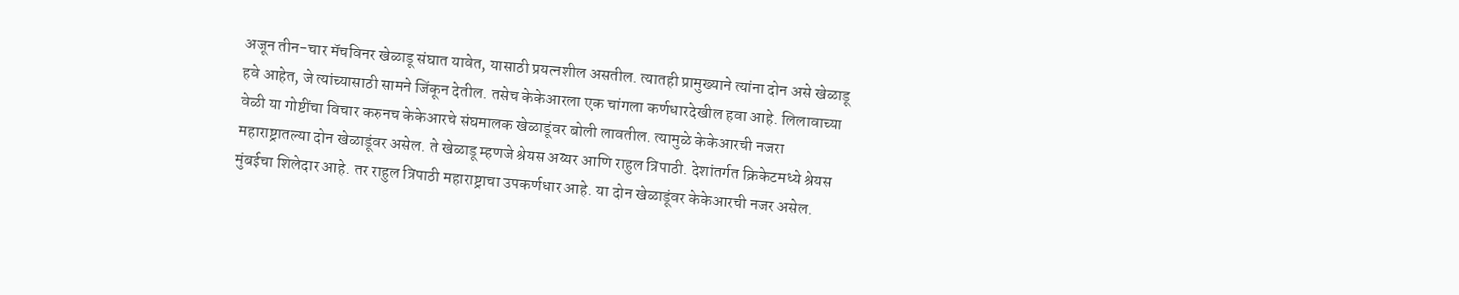अजून तीन-चार मॅचविनर खेळाडू संघात यावेत, यासाठी प्रयत्नशील असतील. त्यातही प्रामुख्याने त्यांना दोन असे खेळाडू हवे आहेत, जे त्यांच्यासाठी सामने जिंकून देतील. तसेच केकेआरला एक चांगला कर्णधारदेखील हवा आहे. लिलावाच्या वेळी या गोष्टींचा विचार करुनच केकेआरचे संघमालक खेळाडूंवर बोली लावतील. त्यामुळे केकेआरची नजरा महाराष्ट्रातल्या दोन खेळाडूंवर असेल. ते खेळाडू म्हणजे श्रेयस अय्यर आणि राहुल त्रिपाठी. देशांतर्गत क्रिकेटमध्ये श्रेयस मुंबईचा शिलेदार आहे. तर राहुल त्रिपाठी महाराष्ट्राचा उपकर्णधार आहे. या दोन खेळाडूंवर केकेआरची नजर असेल.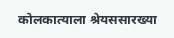कोलकात्याला श्रेयससारख्या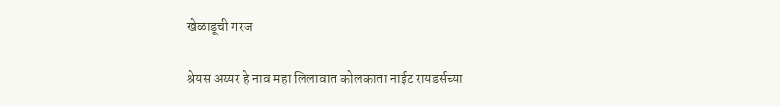खेळाडूची गरज

श्रेयस अय्यर हे नाव महा लिलावात कोलकाता नाईट रायडर्सच्या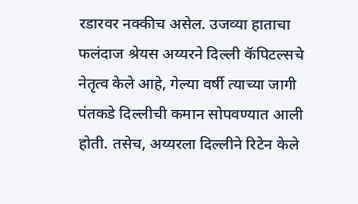रडारवर नक्कीच असेल. उजव्या हाताचा फलंदाज श्रेयस अय्यरने दिल्ली कॅपिटल्सचे नेतृत्व केले आहे, गेल्या वर्षी त्याच्या जागी पंतकडे दिल्लीची कमान सोपवण्यात आली होती. तसेच, अय्यरला दिल्लीने रिटेन केले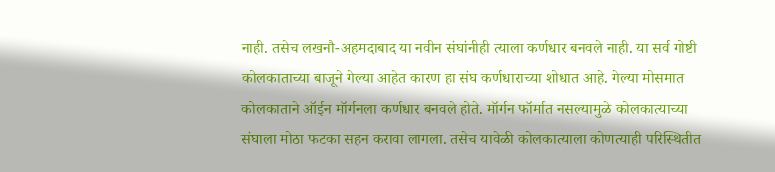नाही. तसेच लखनौ-अहमदाबाद या नवीन संघांनीही त्याला कर्णधार बनवले नाही. या सर्व गोष्टी कोलकाताच्या बाजूने गेल्या आहेत कारण हा संघ कर्णधाराच्या शोधात आहे. गेल्या मोसमात कोलकाताने ऑईन मॉर्गनला कर्णधार बनवले होते. मॉर्गन फॉर्मात नसल्यामुळे कोलकात्याच्या संघाला मोठा फटका सहन करावा लागला. तसेच यावेळी कोलकात्याला कोणत्याही परिस्थितीत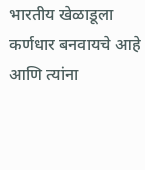भारतीय खेळाडूला कर्णधार बनवायचे आहे आणि त्यांना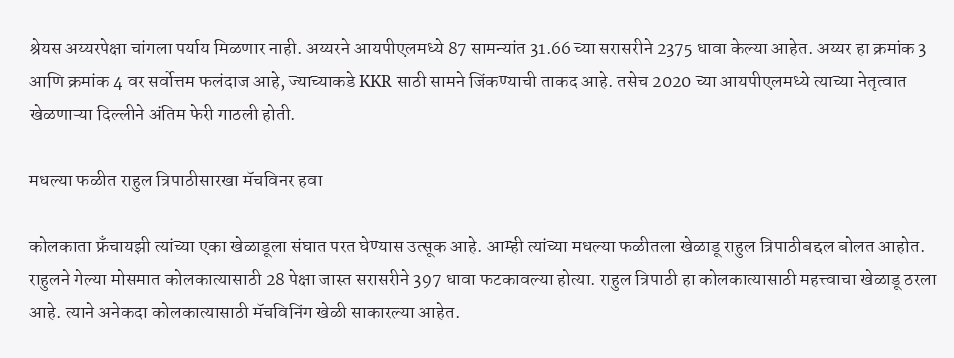श्रेयस अय्यरपेक्षा चांगला पर्याय मिळणार नाही. अय्यरने आयपीएलमध्ये 87 सामन्यांत 31.66 च्या सरासरीने 2375 धावा केल्या आहेत. अय्यर हा क्रमांक 3 आणि क्रमांक 4 वर सर्वोत्तम फलंदाज आहे, ज्याच्याकडे KKR साठी सामने जिंकण्याची ताकद आहे. तसेच 2020 च्या आयपीएलमध्ये त्याच्या नेतृत्वात खेळणाऱ्या दिल्लीने अंतिम फेरी गाठली होती.

मधल्या फळीत राहुल त्रिपाठीसारखा मॅचविनर हवा

कोलकाता फ्रँचायझी त्यांच्या एका खेळाडूला संघात परत घेण्यास उत्सूक आहे. आम्ही त्यांच्या मधल्या फळीतला खेळाडू राहुल त्रिपाठीबद्दल बोलत आहोत. राहुलने गेल्या मोसमात कोलकात्यासाठी 28 पेक्षा जास्त सरासरीने 397 धावा फटकावल्या होत्या. राहुल त्रिपाठी हा कोलकात्यासाठी महत्त्वाचा खेळाडू ठरला आहे. त्याने अनेकदा कोलकात्यासाठी मॅचविनिंग खेळी साकारल्या आहेत.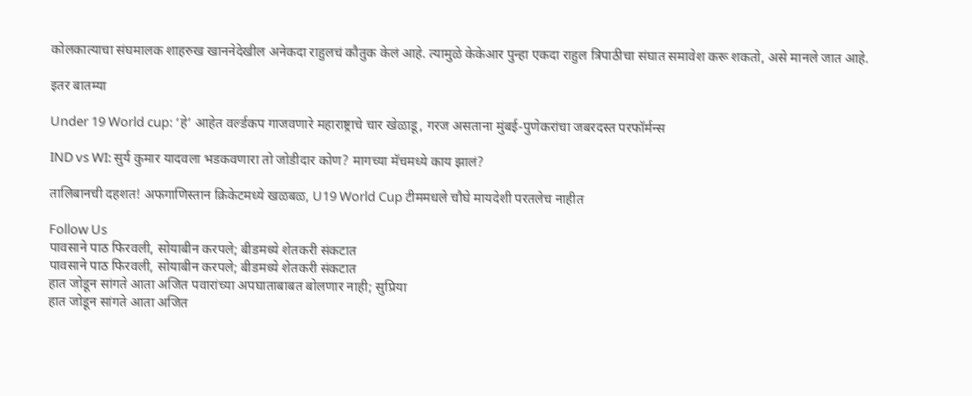कोलकात्याचा संघमालक शाहरुख खाननेदेखील अनेकदा राहुलचं कौतुक केलं आहे. त्यामुळे केकेआर पुन्हा एकदा राहुल त्रिपाठीचा संघात समावेश करू शकतो, असे मानले जात आहे.

इतर बातम्या

Under 19 World cup: ‘हे’ आहेत वर्ल्डकप गाजवणारे महाराष्ट्राचे चार खेळाडू, गरज असताना मुंबई-पुणेकरांचा जबरदस्त परफॉर्मन्स

IND vs WI: सुर्य कुमार यादवला भडकवणारा तो जोडीदार कोण? मागच्या मॅचमध्ये काय झालं?

तालिबानची दहशत! अफगाणिस्तान क्रिकेटमध्ये खळबळ, U19 World Cup टीममधले चौघे मायदेशी परतलेच नाहीत

Follow Us
पावसाने पाठ फिरवली, सोयाबीन करपले; बीडमध्ये शेतकरी संकटात
पावसाने पाठ फिरवली, सोयाबीन करपले; बीडमध्ये शेतकरी संकटात
हात जोडून सांगते आता अजित पवारांच्या अपघाताबाबत बोलणार नाही; सुप्रिया
हात जोडून सांगते आता अजित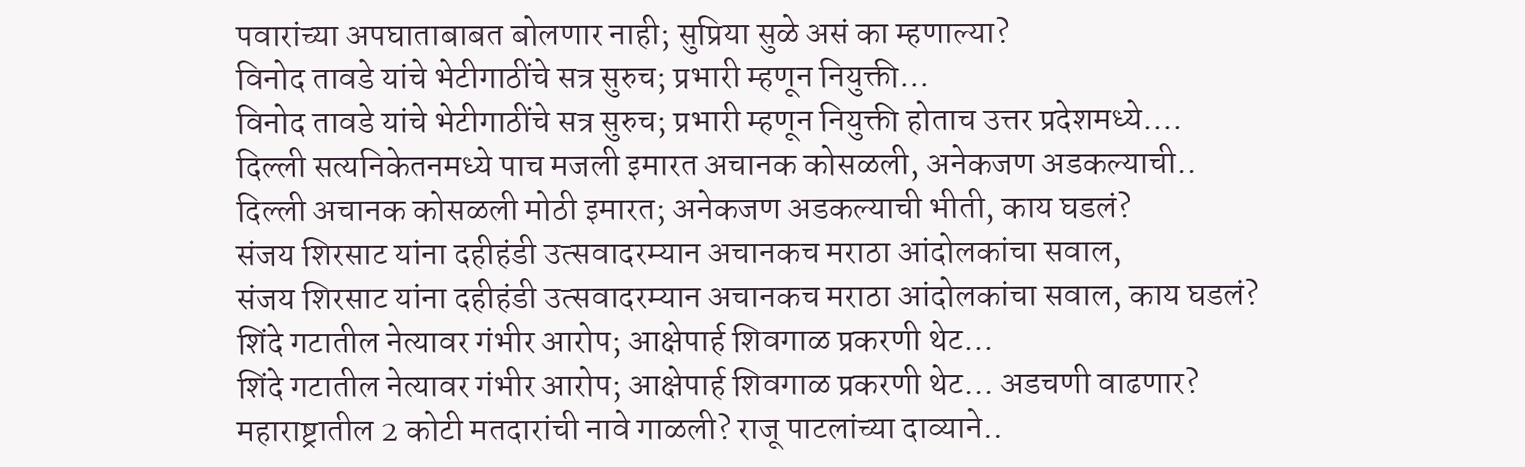पवारांच्या अपघाताबाबत बोलणार नाही; सुप्रिया सुळे असं का म्हणाल्या?
विनोद तावडे यांचे भेटीगाठींचे सत्र सुरुच; प्रभारी म्हणून नियुक्ती...
विनोद तावडे यांचे भेटीगाठींचे सत्र सुरुच; प्रभारी म्हणून नियुक्ती होताच उत्तर प्रदेशमध्ये....
दिल्ली सत्यनिकेतनमध्ये पाच मजली इमारत अचानक कोसळली, अनेकजण अडकल्याची..
दिल्ली अचानक कोसळली मोठी इमारत; अनेकजण अडकल्याची भीती, काय घडलं?
संजय शिरसाट यांना दहीहंडी उत्सवादरम्यान अचानकच मराठा आंदोलकांचा सवाल,
संजय शिरसाट यांना दहीहंडी उत्सवादरम्यान अचानकच मराठा आंदोलकांचा सवाल, काय घडलं?
शिंदे गटातील नेत्यावर गंभीर आरोप; आक्षेपार्ह शिवगाळ प्रकरणी थेट...
शिंदे गटातील नेत्यावर गंभीर आरोप; आक्षेपार्ह शिवगाळ प्रकरणी थेट... अडचणी वाढणार?
महाराष्ट्रातील 2 कोटी मतदारांची नावे गाळली? राजू पाटलांच्या दाव्याने..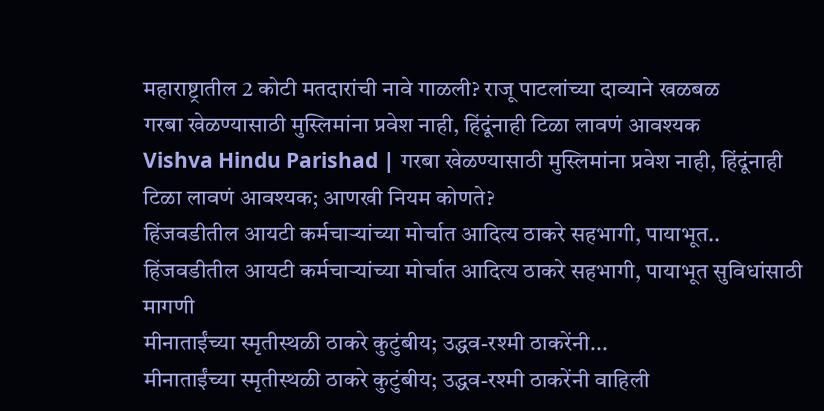महाराष्ट्रातील 2 कोटी मतदारांची नावे गाळली? राजू पाटलांच्या दाव्याने खळबळ
गरबा खेळण्यासाठी मुस्लिमांना प्रवेश नाही, हिंदूंनाही टिळा लावणं आवश्यक
Vishva Hindu Parishad | गरबा खेळण्यासाठी मुस्लिमांना प्रवेश नाही, हिंदूंनाही टिळा लावणं आवश्यक; आणखी नियम कोणते?
हिंजवडीतील आयटी कर्मचाऱ्यांच्या मोर्चात आदित्य ठाकरे सहभागी, पायाभूत..
हिंजवडीतील आयटी कर्मचाऱ्यांच्या मोर्चात आदित्य ठाकरे सहभागी, पायाभूत सुविधांसाठी मागणी
मीनाताईंच्या स्मृतीस्थळी ठाकरे कुटुंबीय; उद्धव-रश्मी ठाकरेंनी...
मीनाताईंच्या स्मृतीस्थळी ठाकरे कुटुंबीय; उद्धव-रश्मी ठाकरेंनी वाहिली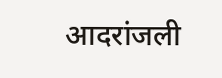आदरांजली